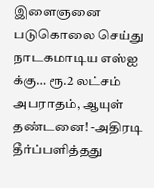இளைஞனை படுகொலை செய்து நாடகமாடிய எஸ்ஐ க்கு… ரூ.2 லட்சம் அபராதம், ஆயுள் தண்டனை! -அதிரடி தீர்ப்பளித்தது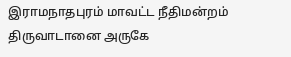இராமநாதபுரம் மாவட்ட நீதிமன்றம்
திருவாடானை அருகே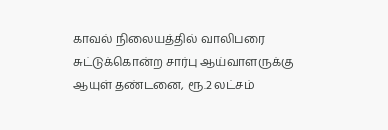காவல் நிலையத்தில் வாலிபரை சுட்டுக்கொன்ற சார்பு ஆய்வாளருக்கு ஆயுள் தண்டனை, ரூ.2 லட்சம்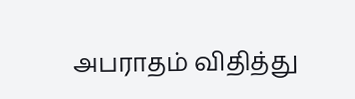அபராதம் விதித்து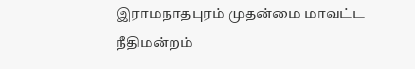இராமநாதபுரம் முதன்மை மாவட்ட நீதிமன்றம்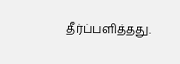தீர்ப்பளித்தது.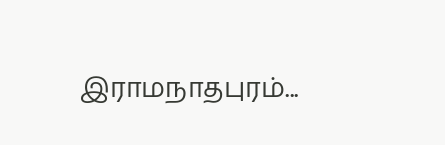இராமநாதபுரம்...